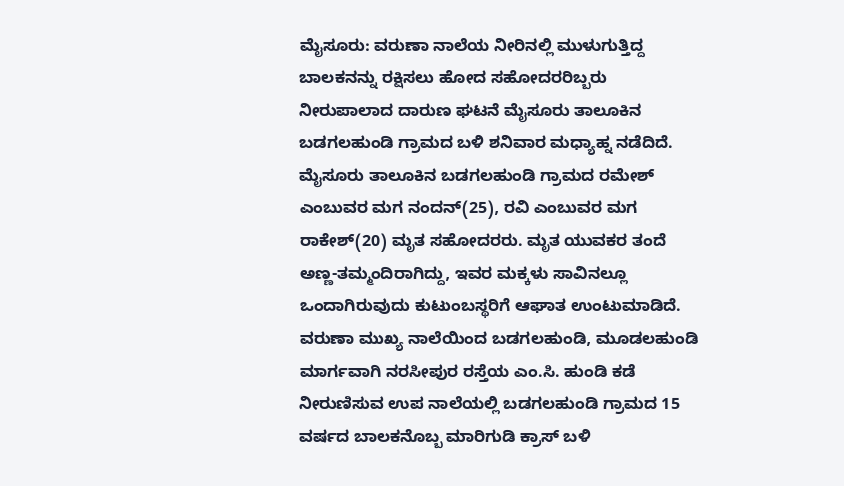ಮೈಸೂರು: ವರುಣಾ ನಾಲೆಯ ನೀರಿನಲ್ಲಿ ಮುಳುಗುತ್ತಿದ್ದ ಬಾಲಕನನ್ನು ರಕ್ಷಿಸಲು ಹೋದ ಸಹೋದರರಿಬ್ಬರು ನೀರುಪಾಲಾದ ದಾರುಣ ಘಟನೆ ಮೈಸೂರು ತಾಲೂಕಿನ ಬಡಗಲಹುಂಡಿ ಗ್ರಾಮದ ಬಳಿ ಶನಿವಾರ ಮಧ್ಯಾಹ್ನ ನಡೆದಿದೆ.
ಮೈಸೂರು ತಾಲೂಕಿನ ಬಡಗಲಹುಂಡಿ ಗ್ರಾಮದ ರಮೇಶ್ ಎಂಬುವರ ಮಗ ನಂದನ್(25), ರವಿ ಎಂಬುವರ ಮಗ ರಾಕೇಶ್(20) ಮೃತ ಸಹೋದರರು. ಮೃತ ಯುವಕರ ತಂದೆ ಅಣ್ಣ-ತಮ್ಮಂದಿರಾಗಿದ್ದು, ಇವರ ಮಕ್ಕಳು ಸಾವಿನಲ್ಲೂ ಒಂದಾಗಿರುವುದು ಕುಟುಂಬಸ್ಥರಿಗೆ ಆಘಾತ ಉಂಟುಮಾಡಿದೆ.
ವರುಣಾ ಮುಖ್ಯ ನಾಲೆಯಿಂದ ಬಡಗಲಹುಂಡಿ, ಮೂಡಲಹುಂಡಿ ಮಾರ್ಗವಾಗಿ ನರಸೀಪುರ ರಸ್ತೆಯ ಎಂ.ಸಿ. ಹುಂಡಿ ಕಡೆ ನೀರುಣಿಸುವ ಉಪ ನಾಲೆಯಲ್ಲಿ ಬಡಗಲಹುಂಡಿ ಗ್ರಾಮದ 15 ವರ್ಷದ ಬಾಲಕನೊಬ್ಬ ಮಾರಿಗುಡಿ ಕ್ರಾಸ್ ಬಳಿ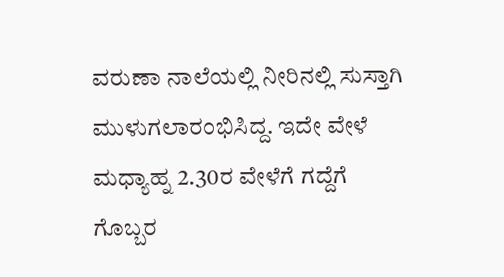ವರುಣಾ ನಾಲೆಯಲ್ಲಿ ನೀರಿನಲ್ಲಿ ಸುಸ್ತಾಗಿ ಮುಳುಗಲಾರಂಭಿಸಿದ್ದ. ಇದೇ ವೇಳೆ ಮಧ್ಯಾಹ್ನ 2.30ರ ವೇಳೆಗೆ ಗದ್ದೆಗೆ ಗೊಬ್ಬರ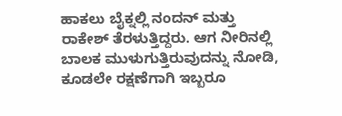ಹಾಕಲು ಬೈಕ್ನಲ್ಲಿ ನಂದನ್ ಮತ್ತು ರಾಕೇಶ್ ತೆರಳುತ್ತಿದ್ದರು. ಆಗ ನೀರಿನಲ್ಲಿ ಬಾಲಕ ಮುಳುಗುತ್ತಿರುವುದನ್ನು ನೋಡಿ, ಕೂಡಲೇ ರಕ್ಷಣೆಗಾಗಿ ಇಬ್ಬರೂ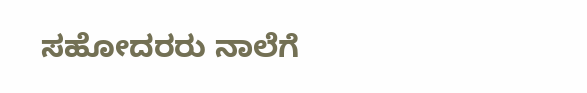ಸಹೋದರರು ನಾಲೆಗೆ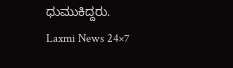ಧುಮುಕಿದ್ದರು.
Laxmi News 24×7